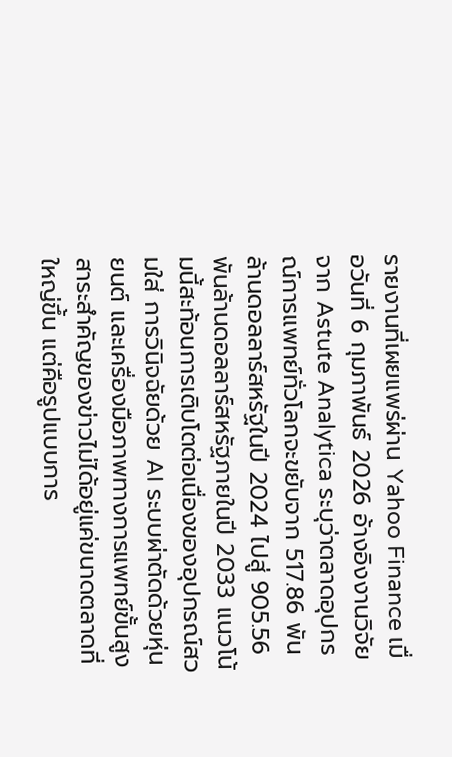รายงานที่เผยแพร่ผ่าน Yahoo Finance เมื่อวันที่ 6 กุมภาพันธ์ 2026 อ้างอิงงานวิจัยจาก Astute Analytica ระบุว่าตลาดอุปกรณ์การแพทย์ทั่วโลกจะขยับจาก 517.86 พันล้านดอลลาร์สหรัฐในปี 2024 ไปสู่ 905.56 พันล้านดอลลาร์สหรัฐภายในปี 2033 แนวโน้มนี้สะท้อนการเติบโตต่อเนื่องของอุปกรณ์สวมใส่ การวินิจฉัยด้วย AI ระบบผ่าตัดด้วยหุ่นยนต์ และเครื่องมือภาพทางการแพทย์ขั้นสูง
สาระสำคัญของข่าวไม่ได้อยู่แค่ขนาดตลาดที่ใหญ่ขึ้น แต่คือรูปแบบการ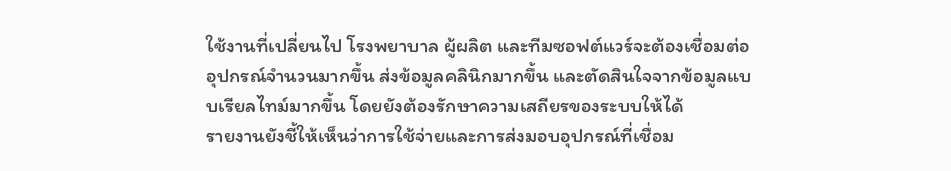ใช้งานที่เปลี่ยนไป โรงพยาบาล ผู้ผลิต และทีมซอฟต์แวร์จะต้องเชื่อมต่ออุปกรณ์จำนวนมากขึ้น ส่งข้อมูลคลินิกมากขึ้น และตัดสินใจจากข้อมูลแบบเรียลไทม์มากขึ้น โดยยังต้องรักษาความเสถียรของระบบให้ได้
รายงานยังชี้ให้เห็นว่าการใช้จ่ายและการส่งมอบอุปกรณ์ที่เชื่อม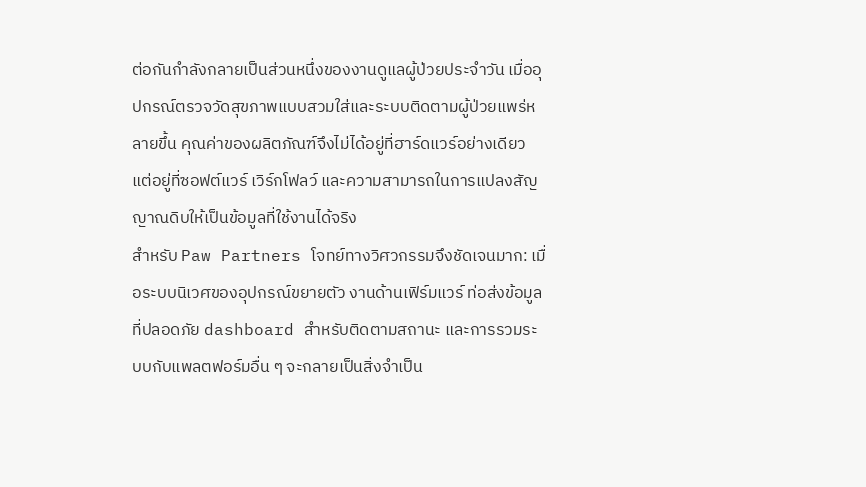ต่อกันกำลังกลายเป็นส่วนหนึ่งของงานดูแลผู้ป่วยประจำวัน เมื่ออุปกรณ์ตรวจวัดสุขภาพแบบสวมใส่และระบบติดตามผู้ป่วยแพร่หลายขึ้น คุณค่าของผลิตภัณฑ์จึงไม่ได้อยู่ที่ฮาร์ดแวร์อย่างเดียว แต่อยู่ที่ซอฟต์แวร์ เวิร์กโฟลว์ และความสามารถในการแปลงสัญญาณดิบให้เป็นข้อมูลที่ใช้งานได้จริง
สำหรับ Paw Partners โจทย์ทางวิศวกรรมจึงชัดเจนมาก: เมื่อระบบนิเวศของอุปกรณ์ขยายตัว งานด้านเฟิร์มแวร์ ท่อส่งข้อมูลที่ปลอดภัย dashboard สำหรับติดตามสถานะ และการรวมระบบกับแพลตฟอร์มอื่น ๆ จะกลายเป็นสิ่งจำเป็น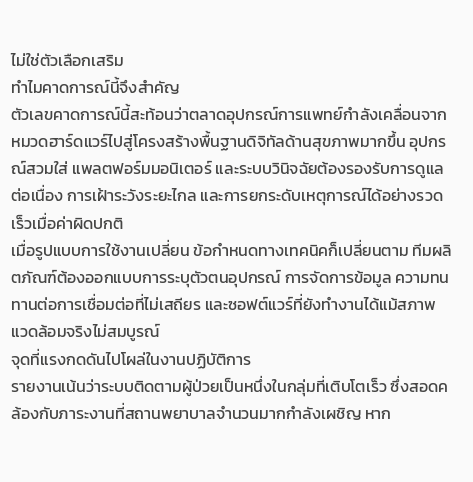ไม่ใช่ตัวเลือกเสริม
ทำไมคาดการณ์นี้จึงสำคัญ
ตัวเลขคาดการณ์นี้สะท้อนว่าตลาดอุปกรณ์การแพทย์กำลังเคลื่อนจากหมวดฮาร์ดแวร์ไปสู่โครงสร้างพื้นฐานดิจิทัลด้านสุขภาพมากขึ้น อุปกรณ์สวมใส่ แพลตฟอร์มมอนิเตอร์ และระบบวินิจฉัยต้องรองรับการดูแลต่อเนื่อง การเฝ้าระวังระยะไกล และการยกระดับเหตุการณ์ได้อย่างรวดเร็วเมื่อค่าผิดปกติ
เมื่อรูปแบบการใช้งานเปลี่ยน ข้อกำหนดทางเทคนิคก็เปลี่ยนตาม ทีมผลิตภัณฑ์ต้องออกแบบการระบุตัวตนอุปกรณ์ การจัดการข้อมูล ความทนทานต่อการเชื่อมต่อที่ไม่เสถียร และซอฟต์แวร์ที่ยังทำงานได้แม้สภาพแวดล้อมจริงไม่สมบูรณ์
จุดที่แรงกดดันไปโผล่ในงานปฏิบัติการ
รายงานเน้นว่าระบบติดตามผู้ป่วยเป็นหนึ่งในกลุ่มที่เติบโตเร็ว ซึ่งสอดคล้องกับภาระงานที่สถานพยาบาลจำนวนมากกำลังเผชิญ หาก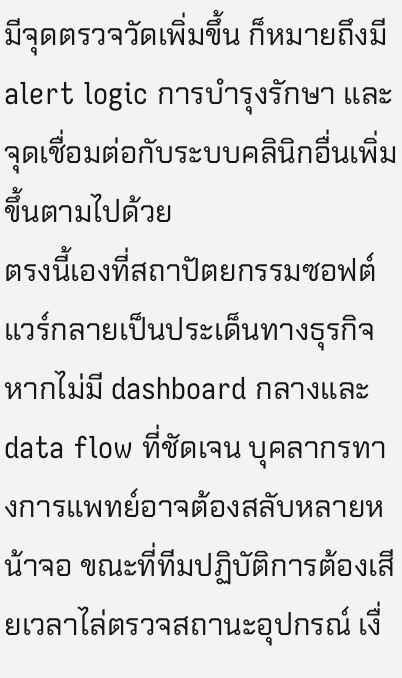มีจุดตรวจวัดเพิ่มขึ้น ก็หมายถึงมี alert logic การบำรุงรักษา และจุดเชื่อมต่อกับระบบคลินิกอื่นเพิ่มขึ้นตามไปด้วย
ตรงนี้เองที่สถาปัตยกรรมซอฟต์แวร์กลายเป็นประเด็นทางธุรกิจ หากไม่มี dashboard กลางและ data flow ที่ชัดเจน บุคลากรทางการแพทย์อาจต้องสลับหลายหน้าจอ ขณะที่ทีมปฏิบัติการต้องเสียเวลาไล่ตรวจสถานะอุปกรณ์ เงื่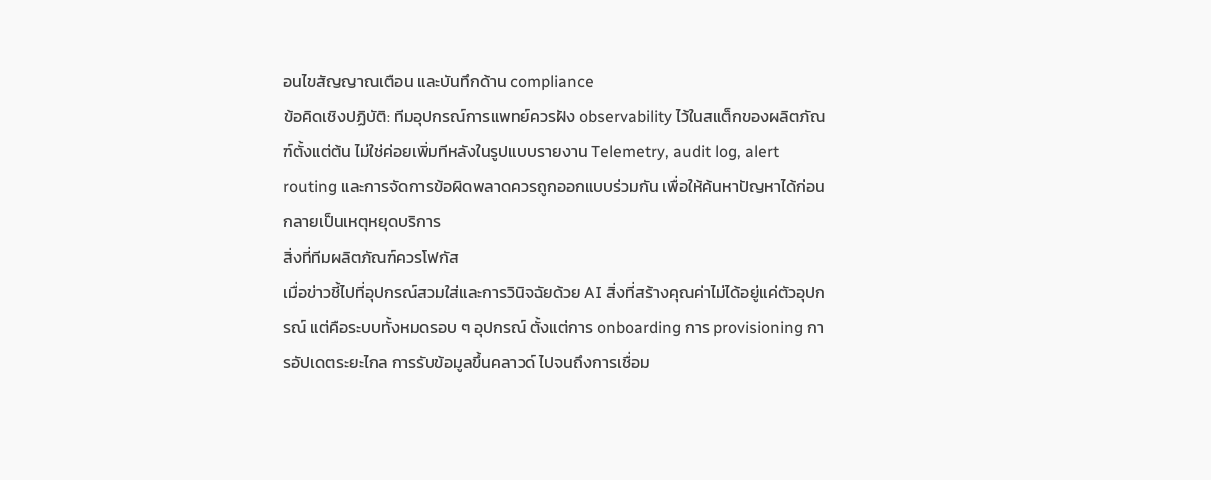อนไขสัญญาณเตือน และบันทึกด้าน compliance
ข้อคิดเชิงปฏิบัติ: ทีมอุปกรณ์การแพทย์ควรฝัง observability ไว้ในสแต็กของผลิตภัณฑ์ตั้งแต่ต้น ไม่ใช่ค่อยเพิ่มทีหลังในรูปแบบรายงาน Telemetry, audit log, alert routing และการจัดการข้อผิดพลาดควรถูกออกแบบร่วมกัน เพื่อให้ค้นหาปัญหาได้ก่อนกลายเป็นเหตุหยุดบริการ
สิ่งที่ทีมผลิตภัณฑ์ควรโฟกัส
เมื่อข่าวชี้ไปที่อุปกรณ์สวมใส่และการวินิจฉัยด้วย AI สิ่งที่สร้างคุณค่าไม่ได้อยู่แค่ตัวอุปกรณ์ แต่คือระบบทั้งหมดรอบ ๆ อุปกรณ์ ตั้งแต่การ onboarding การ provisioning การอัปเดตระยะไกล การรับข้อมูลขึ้นคลาวด์ ไปจนถึงการเชื่อม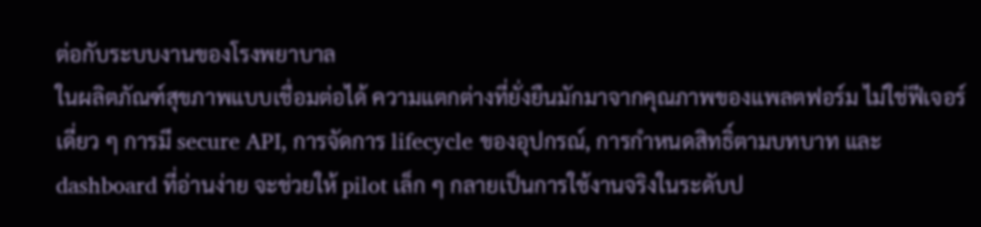ต่อกับระบบงานของโรงพยาบาล
ในผลิตภัณฑ์สุขภาพแบบเชื่อมต่อได้ ความแตกต่างที่ยั่งยืนมักมาจากคุณภาพของแพลตฟอร์ม ไม่ใช่ฟีเจอร์เดี่ยว ๆ การมี secure API, การจัดการ lifecycle ของอุปกรณ์, การกำหนดสิทธิ์ตามบทบาท และ dashboard ที่อ่านง่าย จะช่วยให้ pilot เล็ก ๆ กลายเป็นการใช้งานจริงในระดับป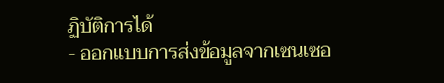ฏิบัติการได้
- ออกแบบการส่งข้อมูลจากเซนเซอ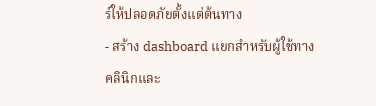ร์ให้ปลอดภัยตั้งแต่ต้นทาง
- สร้าง dashboard แยกสำหรับผู้ใช้ทางคลินิกและ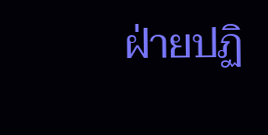ฝ่ายปฏิ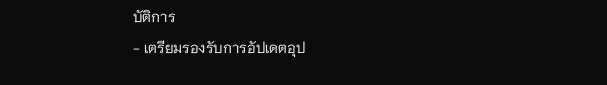บัติการ
- เตรียมรองรับการอัปเดตอุป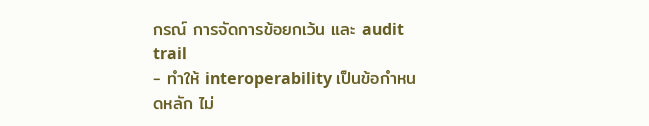กรณ์ การจัดการข้อยกเว้น และ audit trail
- ทำให้ interoperability เป็นข้อกำหนดหลัก ไม่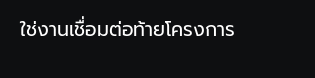ใช่งานเชื่อมต่อท้ายโครงการ